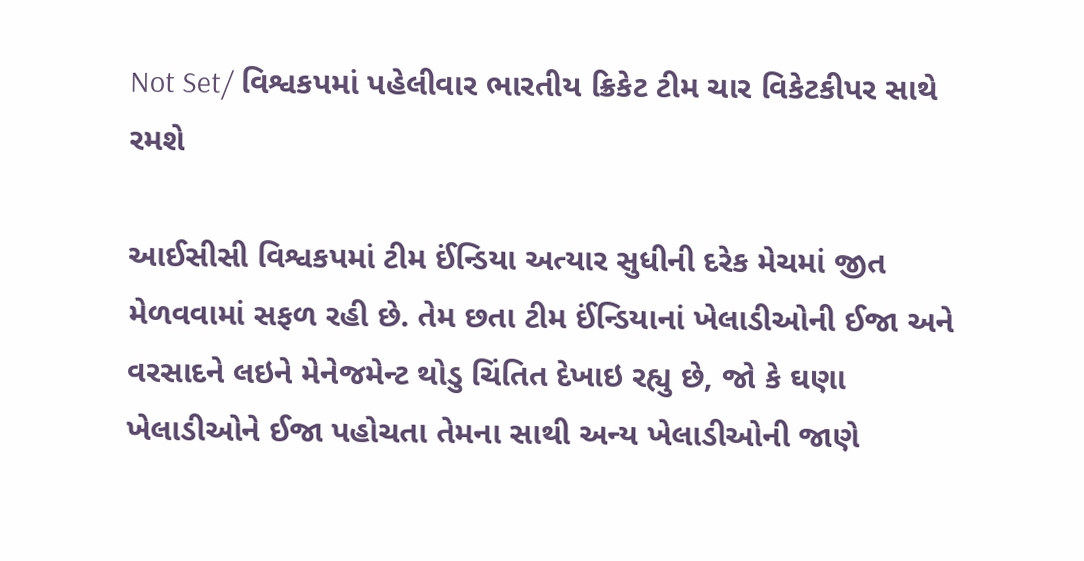Not Set/ વિશ્વકપમાં પહેલીવાર ભારતીય ક્રિકેટ ટીમ ચાર વિકેટકીપર સાથે રમશે

આઈસીસી વિશ્વકપમાં ટીમ ઈંન્ડિયા અત્યાર સુધીની દરેક મેચમાં જીત મેળવવામાં સફળ રહી છે. તેમ છતા ટીમ ઈંન્ડિયાનાં ખેલાડીઓની ઈજા અને વરસાદને લઇને મેનેજમેન્ટ થોડુ ચિંતિત દેખાઇ રહ્યુ છે, જો કે ઘણા ખેલાડીઓને ઈજા પહોચતા તેમના સાથી અન્ય ખેલાડીઓની જાણે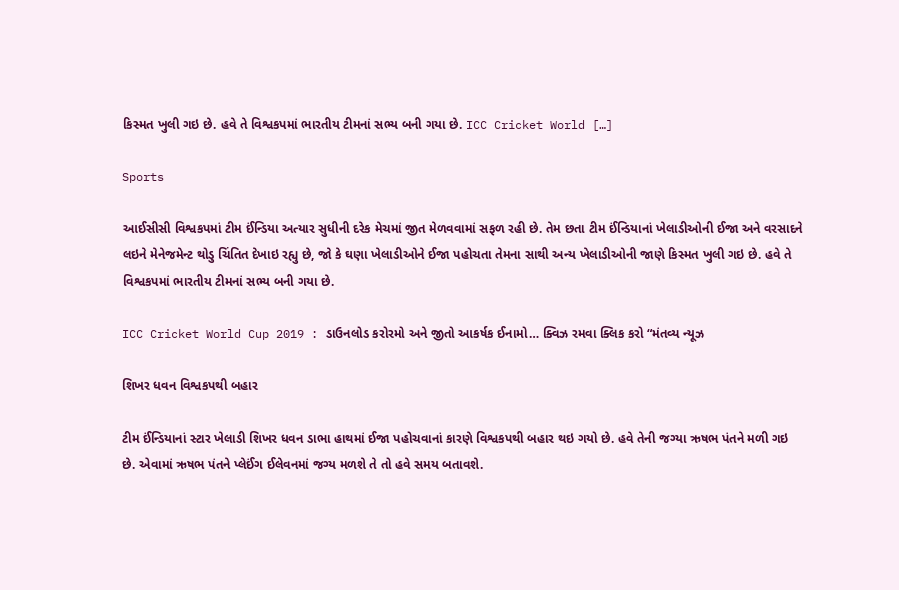કિસ્મત ખુલી ગઇ છે. હવે તે વિશ્વકપમાં ભારતીય ટીમનાં સભ્ય બની ગયા છે. ICC Cricket World […]

Sports

આઈસીસી વિશ્વકપમાં ટીમ ઈંન્ડિયા અત્યાર સુધીની દરેક મેચમાં જીત મેળવવામાં સફળ રહી છે. તેમ છતા ટીમ ઈંન્ડિયાનાં ખેલાડીઓની ઈજા અને વરસાદને લઇને મેનેજમેન્ટ થોડુ ચિંતિત દેખાઇ રહ્યુ છે, જો કે ઘણા ખેલાડીઓને ઈજા પહોચતા તેમના સાથી અન્ય ખેલાડીઓની જાણે કિસ્મત ખુલી ગઇ છે. હવે તે વિશ્વકપમાં ભારતીય ટીમનાં સભ્ય બની ગયા છે.

ICC Cricket World Cup 2019 : ડાઉનલોડ કરોરમો અને જીતો આકર્ષક ઈનામો… ક્વિઝ રમવા ક્લિક કરો “મંતવ્ય ન્યૂઝ

શિખર ધવન વિશ્વકપથી બહાર

ટીમ ઈંન્ડિયાનાં સ્ટાર ખેલાડી શિખર ધવન ડાભા હાથમાં ઈજા પહોચવાનાં કારણે વિશ્વકપથી બહાર થઇ ગયો છે. હવે તેની જગ્યા ઋષભ પંતને મળી ગઇ છે. એવામાં ઋષભ પંતને પ્લેઈંગ ઈલેવનમાં જગ્ય મળશે તે તો હવે સમય બતાવશે.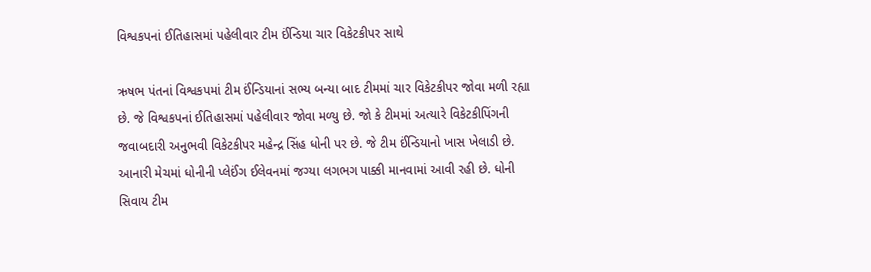વિશ્વકપનાં ઈતિહાસમાં પહેલીવાર ટીમ ઈંન્ડિયા ચાર વિકેટકીપર સાથે

ઋષભ પંતનાં વિશ્વકપમાં ટીમ ઈંન્ડિયાનાં સભ્ય બન્યા બાદ ટીમમાં ચાર વિકેટકીપર જોવા મળી રહ્યા છે. જે વિશ્વકપનાં ઈતિહાસમાં પહેલીવાર જોવા મળ્યુ છે. જો કે ટીમમાં અત્યારે વિકેટકીપિંગની જવાબદારી અનુભવી વિકેટકીપર મહેન્દ્ર સિંહ ધોની પર છે. જે ટીમ ઈંન્ડિયાનો ખાસ ખેલાડી છે. આનારી મેચમાં ધોનીની પ્લેઈંગ ઈલેવનમાં જગ્યા લગભગ પાક્કી માનવામાં આવી રહી છે. ધોની સિવાય ટીમ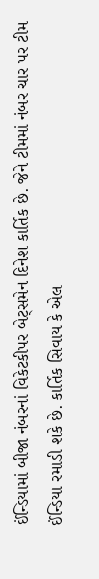ઈંન્ડિયામાં બીજા નંબરનાં વિકેટકીપર બેટ્સમેન દિનેશ કાર્તિક છે. જેને ટીમમાં નંબર ચાર પર ટીમ ઈંન્ડિયા રમાડી શકે છે. કાર્તિક સિવાય કે એલ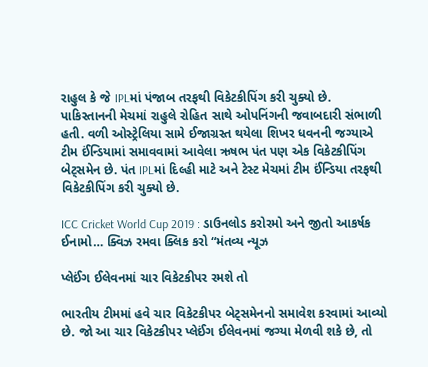રાહુલ કે જે IPLમાં પંજાબ તરફથી વિકેટકીપિંગ કરી ચુક્યો છે. પાકિસ્તાનની મેચમાં રાહુલે રોહિત સાથે ઓપનિંગની જવાબદારી સંભાળી હતી. વળી ઓસ્ટ્રેલિયા સામે ઈજાગ્રસ્ત થયેલા શિખર ધવનની જગ્યાએ ટીમ ઈંન્ડિયામાં સમાવવામાં આવેલા ઋષભ પંત પણ એક વિકેટકીપિંગ બેટ્સમેન છે. પંત IPLમાં દિલ્હી માટે અને ટેસ્ટ મેચમાં ટીમ ઈંન્ડિયા તરફથી વિકેટકીપિંગ કરી ચુક્યો છે.

ICC Cricket World Cup 2019 : ડાઉનલોડ કરોરમો અને જીતો આકર્ષક ઈનામો… ક્વિઝ રમવા ક્લિક કરો “મંતવ્ય ન્યૂઝ

પ્લેઈંગ ઈલેવનમાં ચાર વિકેટકીપર રમશે તો

ભારતીય ટીમમાં હવે ચાર વિકેટકીપર બેટ્સમેનનો સમાવેશ કરવામાં આવ્યો છે. જો આ ચાર વિકેટકીપર પ્લેઈંગ ઈલેવનમાં જગ્યા મેળવી શકે છે, તો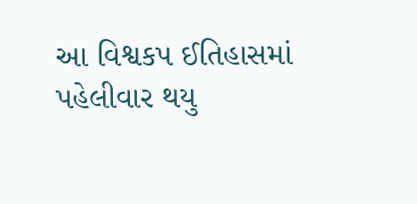આ વિશ્વકપ ઈતિહાસમાં પહેલીવાર થયુ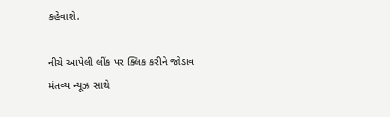કહેવાશે.

નીચે આપેલી લીંક પર ક્લિક કરીને જોડાવ મંતવ્ય ન્યૂઝ સાથે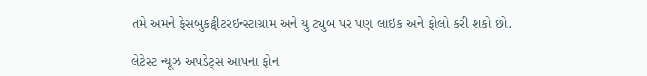તમે અમને ફેસબુકટ્વીટરઇન્સ્ટાગ્રામ અને યુ ટ્યુબ પર પણ લાઇક અને ફોલો કરી શકો છો.

લેટેસ્ટ ન્યૂઝ અપડેટ્સ આપના ફોન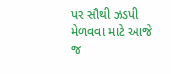પર સૌથી ઝડપી મેળવવા માટે આજે જ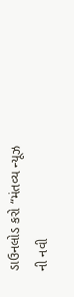ડાઉનલોડ કરો “મંતવ્ય ન્યૂઝ ની નવી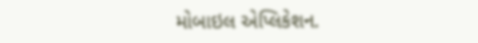મોબાઇલ એપ્લિકેશન.